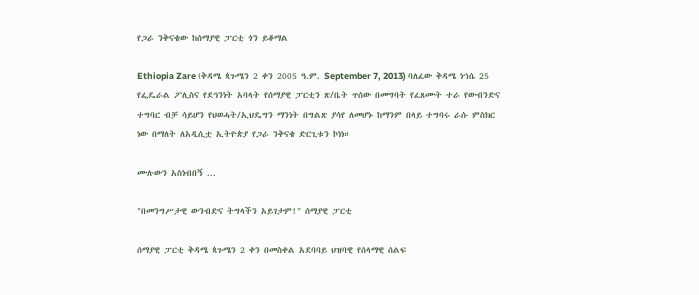የጋራ ንቅናቄው ከሰማያዊ ፓርቲ ጎን ይቆማል

Ethiopia Zare (ቅዳሜ ጳጉሜን 2 ቀን 2005 ዓ.ም. September 7, 2013) ባለፈው ቅዳሜ ነኀሴ 25 የፌዴራል ፖሊስና የደኅንነት አባላት የሰማያዊ ፓርቲን ጽ/ቤት ጥሰው በመግባት የፈጸሙት ተራ የውብንድና ተግባር ብቻ ሳይሆን የህወሓት/ኢህዴግን ማንነት በግልጽ ያሳየ ለመሆኑ ከማንም በላይ ተግባሩ ራሱ ምስክር ነው በማለት ለአዲሲቷ ኢትዮጵያ የጋራ ንቅናቄ ድርጊቱን ኮነነ።

ሙሉውን አስነብበኝ ...

"በመንግሥታዊ ውንብድና ትግላችን አይገታም!" ሰማያዊ ፓርቲ

ሰማያዊ ፓርቲ ቅዳሜ ጳጉሜን 2 ቀን በመስቀል አደባባይ ህዝባዊ የሰላማዊ ሰልፍ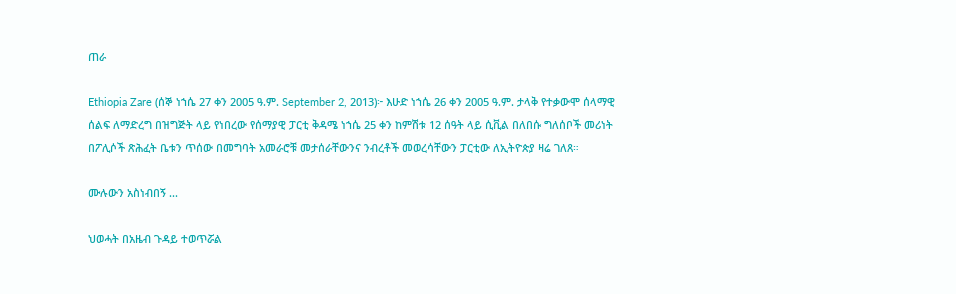ጠራ

Ethiopia Zare (ሰኞ ነኀሴ 27 ቀን 2005 ዓ.ም. September 2, 2013)፦ እሁድ ነኀሴ 26 ቀን 2005 ዓ.ም. ታላቅ የተቃውሞ ሰላማዊ ሰልፍ ለማድረግ በዝግጅት ላይ የነበረው የሰማያዊ ፓርቲ ቅዳሜ ነኀሴ 25 ቀን ከምሽቱ 12 ሰዓት ላይ ሲቪል በለበሱ ግለሰቦች መሪነት በፖሊሶች ጽሕፈት ቤቱን ጥሰው በመግባት አመራሮቹ መታሰራቸውንና ንብረቶች መወረሳቸውን ፓርቲው ለኢትዮጵያ ዛሬ ገለጸ።

ሙሉውን አስነብበኝ ...

ህወሓት በአዜብ ጉዳይ ተወጥሯል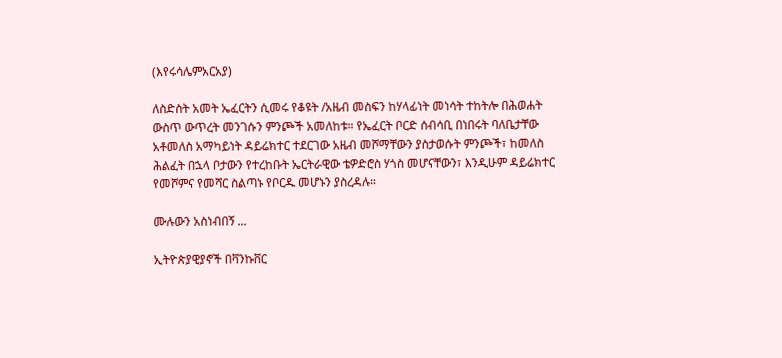(እየሩሳሌምአርአያ)

ለስድስት አመት ኤፈርትን ሲመሩ የቆዩት /አዜብ መስፍን ከሃላፊነት መነሳት ተከትሎ በሕወሐት ውስጥ ውጥረት መንገሱን ምንጮች አመለከቱ። የኤፈርት ቦርድ ሰብሳቢ በነበሩት ባለቤታቸው አቶመለስ አማካይነት ዳይሬክተር ተደርገው አዜብ መሾማቸውን ያስታወሱት ምንጮች፣ ከመለስ ሕልፈት በኋላ ቦታውን የተረከቡት ኤርትራዊው ቴዎድሮስ ሃጎስ መሆናቸውን፣ እንዲሁም ዳይሬክተር የመሾምና የመሻር ስልጣኑ የቦርዱ መሆኑን ያስረዳሉ።

ሙሉውን አስነብበኝ ...

ኢትዮጵያዊያኖች በቫንኩቨር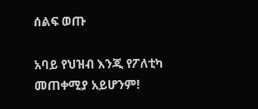ሰልፍ ወጡ

አባይ የህዝብ እንጂ የፖለቲካ መጠቀሚያ አይሆንም!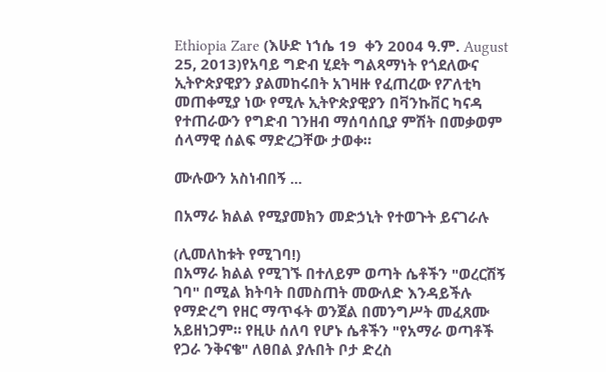Ethiopia Zare (እሁድ ነኀሴ 19  ቀን 2004 ዓ.ም. August 25, 2013)የአባይ ግድብ ሂደት ግልጻማነት የጎደለውና ኢትዮጵያዊያን ያልመከሩበት አገዛዙ የፈጠረው የፖለቲካ መጠቀሚያ ነው የሚሉ ኢትዮጵያዊያን በቫንኩቨር ካናዳ የተጠራውን የግድብ ገንዘብ ማሰባሰቢያ ምሽት በመቃወም ሰላማዊ ሰልፍ ማድረጋቸው ታወቀ።

ሙሉውን አስነብበኝ ...

በአማራ ክልል የሚያመክን መድኃኒት የተወጉት ይናገራሉ

(ሊመለከቱት የሚገባ!)
በአማራ ክልል የሚገኙ በተለይም ወጣት ሴቶችን "ወረርሽኝ ገባ" በሚል ክትባት በመስጠት መውለድ እንዳይችሉ የማድረግ የዘር ማጥፋት ወንጀል በመንግሥት መፈጸሙ አይዘነጋም። የዚሁ ሰለባ የሆኑ ሴቶችን "የአማራ ወጣቶች የጋራ ንቅናቄ" ለፀበል ያሉበት ቦታ ድረስ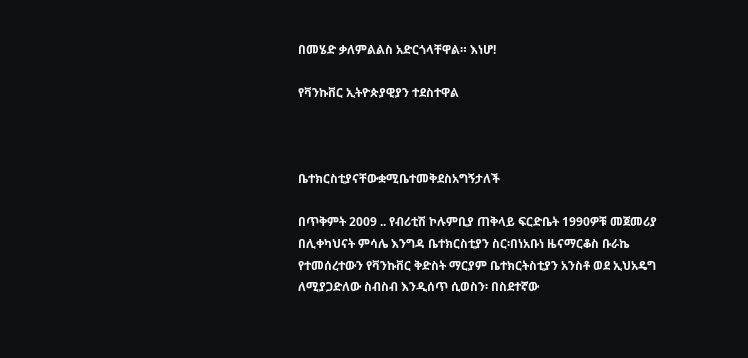በመሄድ ቃለምልልስ አድርጎላቸዋል። እነሆ!

የቫንኩቨር ኢትዮጵያዊያን ተደስተዋል



ቤተክርስቲያናቸውቋሚቤተመቅደስአግኝታለች

በጥቅምት 2009 .. የብሪቲሽ ኮሉምቢያ ጠቅላይ ፍርድቤት 1990ዎቹ መጀመሪያ በሊቀካህናት ምሳሌ እንግዳ ቤተክርስቲያን ስር፡በነአቡነ ዜናማርቆስ ቡራኬ የተመሰረተውን የቫንኩቨር ቅድስት ማርያም ቤተክርትስቲያን አንስቶ ወደ ኢህአዴግ ለሚያጋድለው ስብስብ እንዲሰጥ ሲወስን፡ በስደተኛው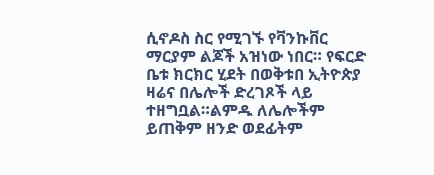ሲኖዶስ ስር የሚገኙ የቫንኩቨር ማርያም ልጆች አዝነው ነበር። የፍርድ ቤቱ ክርክር ሂደት በወቅቱበ ኢትዮጵያ ዛሬና በሌሎች ድረገጾች ላይ ተዘግቧል።ልምዱ ለሌሎችም ይጠቅም ዘንድ ወደፊትም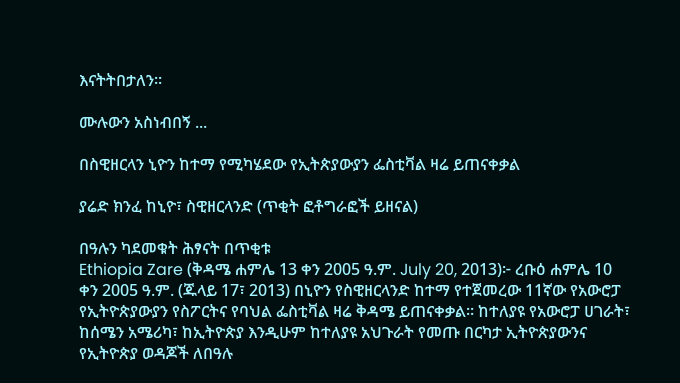እናትትበታለን።

ሙሉውን አስነብበኝ ...

በስዊዘርላን ኒዮን ከተማ የሚካሄደው የኢትጵያውያን ፌስቲቫል ዛሬ ይጠናቀቃል

ያሬድ ክንፈ ከኒዮ፣ ስዊዘርላንድ (ጥቂት ፎቶግራፎች ይዘናል)

በዓሉን ካደመቁት ሕፃናት በጥቂቱ
Ethiopia Zare (ቅዳሜ ሐምሌ 13 ቀን 2005 ዓ.ም. July 20, 2013)፦ ረቡዕ ሐምሌ 10 ቀን 2005 ዓ.ም. (ጁላይ 17፣ 2013) በኒዮን የስዊዘርላንድ ከተማ የተጀመረው 11ኛው የአውሮፓ የኢትዮጵያውያን የስፖርትና የባህል ፌስቲቫል ዛሬ ቅዳሜ ይጠናቀቃል። ከተለያዩ የአውሮፓ ሀገራት፣ ከሰሜን አሜሪካ፣ ከኢትዮጵያ እንዲሁም ከተለያዩ አህጉራት የመጡ በርካታ ኢትዮጵያውንና የኢትዮጵያ ወዳጆች ለበዓሉ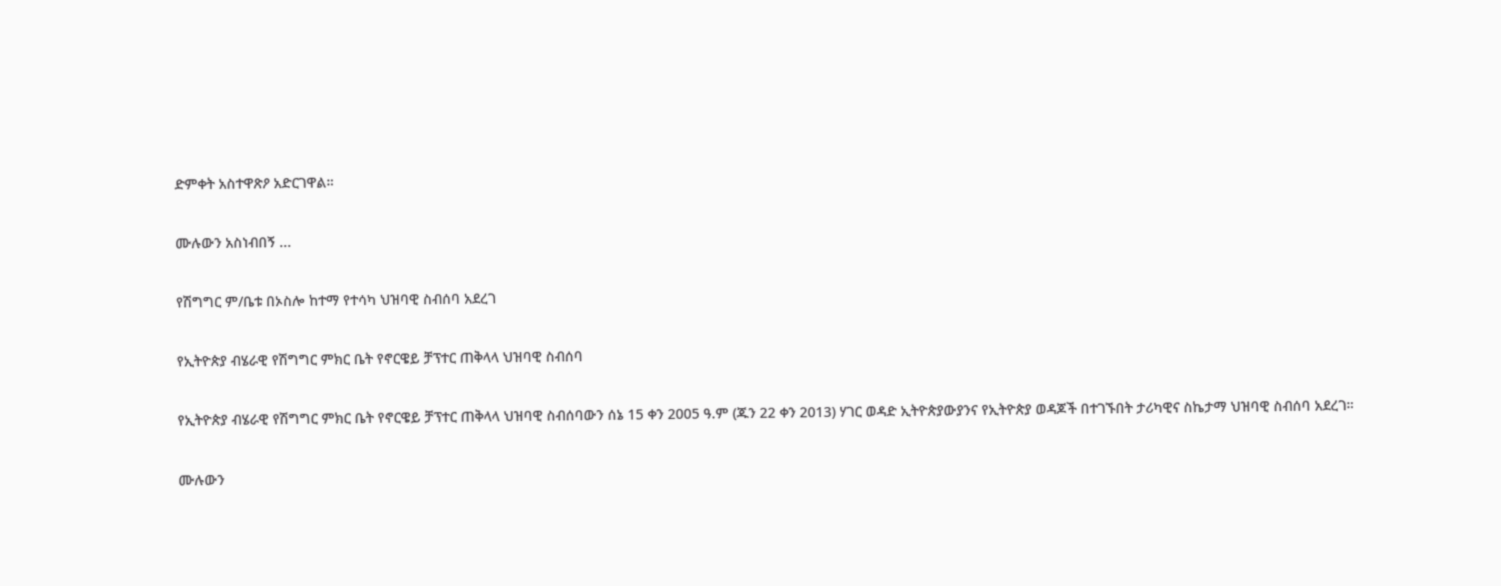ድምቀት አስተዋጽዖ አድርገዋል።

ሙሉውን አስነብበኝ ...

የሽግግር ም/ቤቱ በኦስሎ ከተማ የተሳካ ህዝባዊ ስብሰባ አደረገ

የኢትዮጵያ ብሄራዊ የሽግግር ምክር ቤት የኖርዌይ ቻፕተር ጠቅላላ ህዝባዊ ስብሰባ

የኢትዮጵያ ብሄራዊ የሽግግር ምክር ቤት የኖርዌይ ቻፕተር ጠቅላላ ህዝባዊ ስብሰባውን ሰኔ 15 ቀን 2005 ዓ.ም (ጁን 22 ቀን 2013) ሃገር ወዳድ ኢትዮጵያውያንና የኢትዮጵያ ወዳጆች በተገኙበት ታሪካዊና ስኬታማ ህዝባዊ ስብሰባ አደረገ።

ሙሉውን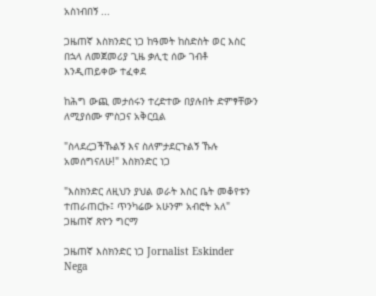አስነብበኝ ...

ጋዜጠኛ እስክንድር ነጋ ከዓመት ከስድስት ወር እስር በኋላ ለመጀመሪያ ጊዜ ቃሊቲ ሰው ገብቶ እንዲጠይቀው ተፈቀደ

ከሕግ ውጪ መታሰሩን ተረድተው በያሉበት ድምፃቸውን ለሚያሰሙ ምስጋና አቅርቧል

"ስላደረጋችኹልኝ እና ስለምታደርጉልኝ ኹሉ አመሰግናለሁ!" እስክንድር ነጋ

"እስክንድር ለዚህን ያህል ወራት እስር ቤት መቆየቱን ተጠራጠርኩ፤ ጥንካሬው አሁንም አብሮት አለ" ጋዜጠኛ ጽዮን ግርማ

ጋዜጠኛ እስክንድር ነጋ Jornalist Eskinder Nega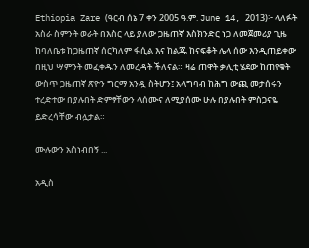Ethiopia Zare (ዓርብ ሰኔ 7 ቀን 2005 ዓ.ም. June 14, 2013)፦ ላለፉት አስራ ስምንት ወራት በእስር ላይ ያለው ጋዜጠኛ እስክንድር ነጋ ለመጀመሪያ ጊዜ ከባለቤቱ ከጋዜጠኛ ሰርካለም ፋሲል እና ከልጁ ከናፍቆት ሌላ ሰው እንዲጠይቀው በዚህ ሣምንት መፈቀዱን ለመረዳት ችለናል። ዛሬ ጠዋት ቃሊቲ ሄደው ከጠየቁት ውስጥ ጋዜጠኛ ጽዮን ግርማ አንዷ ስትሆን፤ አላግባብ ከሕግ ውጪ መታሰሩን ተረድተው በያሉበት ድምፃቸውን ላሰሙና ለሚያሰሙ ሁሉ በያሉበት ምስጋናዬ ይድረሳቸው ብሏታል።

ሙሉውን አስነብበኝ ...

አዲስ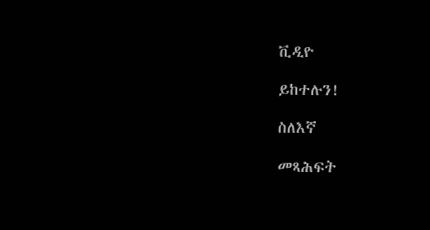ቪዲዮ

ይከተሉን!

ስለእኛ

መጻሕፍት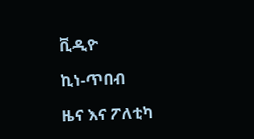ቪዲዮ

ኪነ-ጥበብ

ዜና እና ፖለቲካ